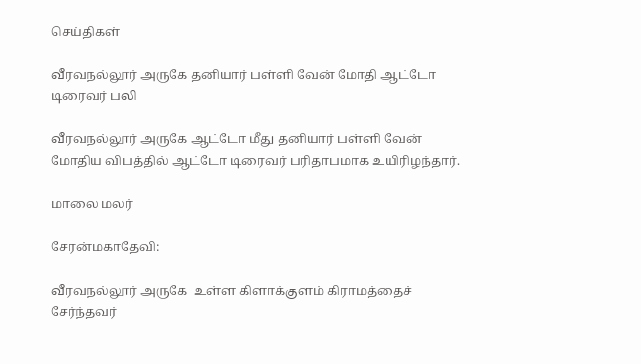செய்திகள்

வீரவநல்லூர் அருகே தனியார் பள்ளி வேன் மோதி ஆட்டோ டிரைவர் பலி

வீரவநல்லூர் அருகே ஆட்டோ மீது தனியார் பள்ளி வேன் மோதிய விபத்தில் ஆட்டோ டிரைவர் பரிதாபமாக உயிரிழந்தார்.

மாலை மலர்

சேரன்மகாதேவி:

வீரவநல்லூர் அருகே  உள்ள கிளாக்குளம் கிராமத்தைச் சேர்ந்தவர்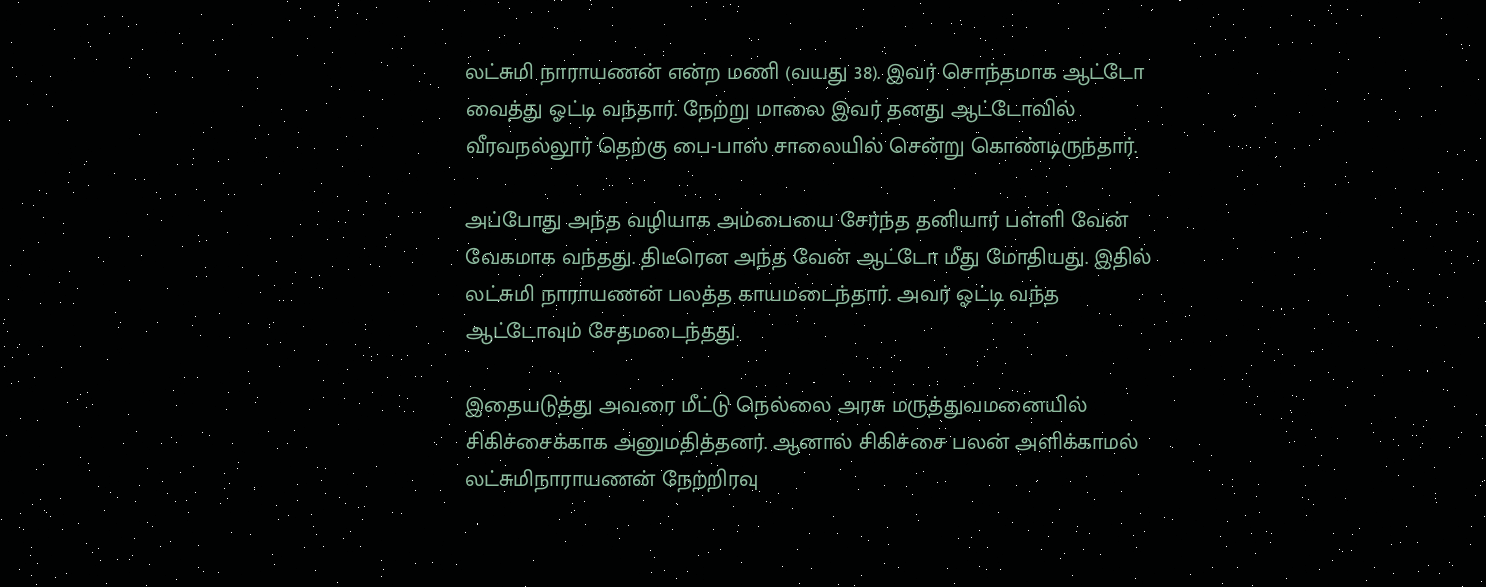லட்சுமி நாராயணன் என்ற மணி (வயது 38). இவர் சொந்தமாக ஆட்டோ வைத்து ஓட்டி வந்தார். நேற்று மாலை இவர் தனது ஆட்டோவில் வீரவநல்லூர் தெற்கு பை-பாஸ் சாலையில் சென்று கொண்டிருந்தார்.

அப்போது அந்த வழியாக அம்பையை சேர்ந்த தனியார் பள்ளி வேன் வேகமாக வந்தது. திடீரென அந்த வேன் ஆட்டோ மீது மோதியது. இதில் லட்சுமி நாராயணன் பலத்த காயமடைந்தார். அவர் ஓட்டி வந்த ஆட்டோவும் சேதமடைந்தது.

இதையடுத்து அவரை மீட்டு நெல்லை அரசு மருத்துவமனையில் சிகிச்சைக்காக அனுமதித்தனர். ஆனால் சிகிச்சை பலன் அளிக்காமல் லட்சுமிநாராயணன் நேற்றிரவு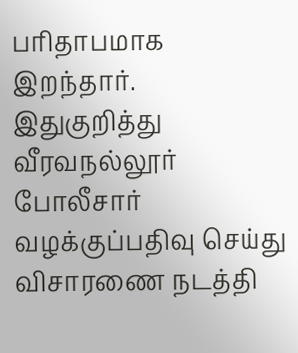பரிதாபமாக இறந்தார். இதுகுறித்து வீரவநல்லூர் போலீசார் வழக்குப்பதிவு செய்து விசாரணை நடத்தி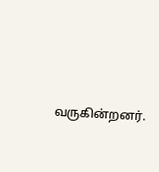வருகின்றனர்.